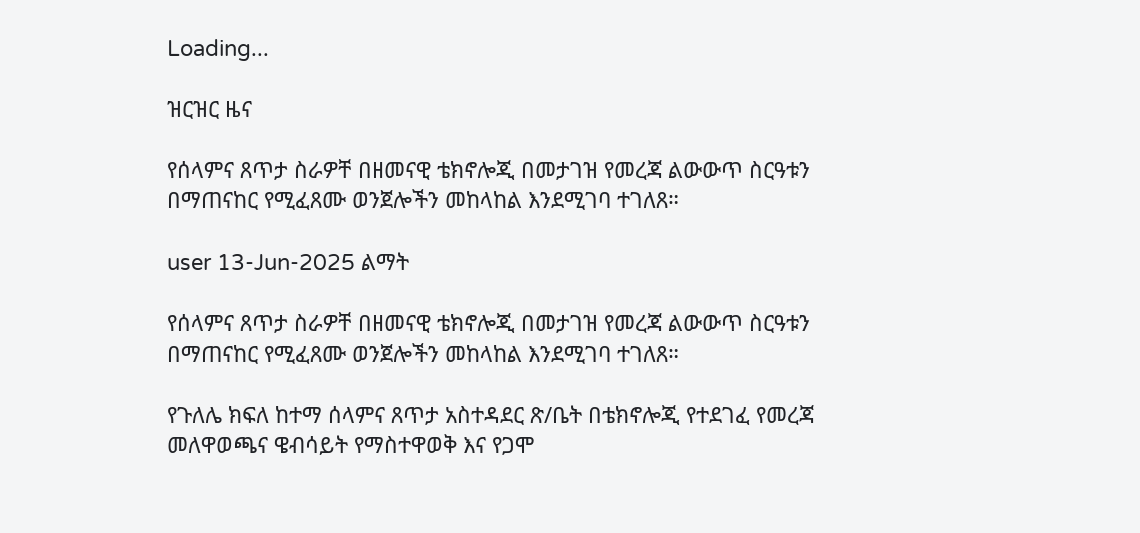Loading...

ዝርዝር ዜና

የሰላምና ጸጥታ ስራዎቸ በዘመናዊ ቴክኖሎጂ በመታገዝ የመረጃ ልውውጥ ስርዓቱን በማጠናከር የሚፈጸሙ ወንጀሎችን መከላከል እንደሚገባ ተገለጸ።

user 13-Jun-2025 ልማት

የሰላምና ጸጥታ ስራዎቸ በዘመናዊ ቴክኖሎጂ በመታገዝ የመረጃ ልውውጥ ስርዓቱን በማጠናከር የሚፈጸሙ ወንጀሎችን መከላከል እንደሚገባ ተገለጸ።

የጉለሌ ክፍለ ከተማ ሰላምና ጸጥታ አስተዳደር ጽ/ቤት በቴክኖሎጂ የተደገፈ የመረጃ መለዋወጫና ዌብሳይት የማስተዋወቅ እና የጋሞ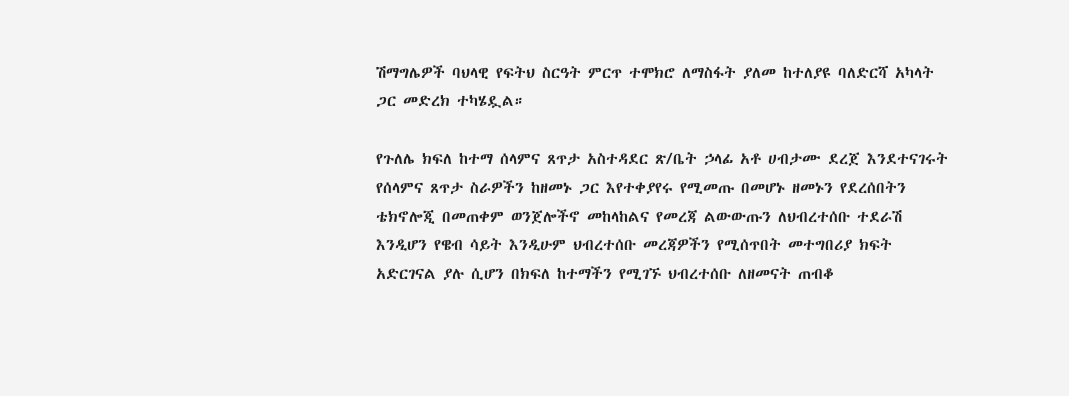ሽማግሌዎች ባህላዊ የፍትህ ስርዓት ምርጥ ተሞክሮ ለማስፋት ያለመ ከተለያዩ ባለድርሻ አካላት ጋር መድረክ ተካሄዷል።

የጉለሌ ክፍለ ከተማ ሰላምና ጸጥታ አስተዳደር ጽ/ቤት ኃላፊ አቶ ሀብታሙ ደረጀ እንደተናገሩት የሰላምና ጸጥታ ስራዎችን ከዘመኑ ጋር እየተቀያየሩ የሚመጡ በመሆኑ ዘመኑን የደረሰበትን ቴክኖሎጂ በመጠቀም ወንጀሎችኖ መከላከልና የመረጃ ልውውጡን ለህብረተሰቡ ተደራሽ እንዲሆን የዌብ ሳይት እንዲሁም ህብረተሰቡ መረጃዎችን የሚሰጥበት መተግበሪያ ክፍት አድርገናል ያሉ ሲሆን በክፍለ ከተማችን የሚገኙ ህብረተሰቡ ለዘመናት ጠብቆ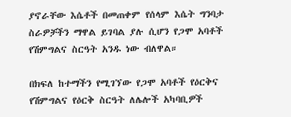ያኖራቸው እሴቶች በመጠቀም የሰላም እሴት ግንባታ ስራዎቻችን ማዋል ይገባል ያሉ ሲሆን የጋሞ አባቶች የሽምግልና ስርዓት አንዱ ነው ብለዋል።

በክፍለ ከተማችን የሚገኘው የጋሞ አባቶች የዕርቅና የሽምግልና የዕርቅ ስርዓት ለሌሎች አካባቢዎች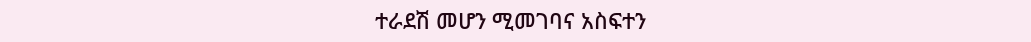ተራደሽ መሆን ሚመገባና አስፍተን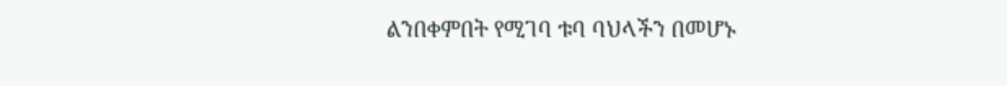ልንበቀምበት የሚገባ ቱባ ባህላችን በመሆኑ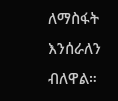ለማስፋት እንሰራለን ብለዋል።